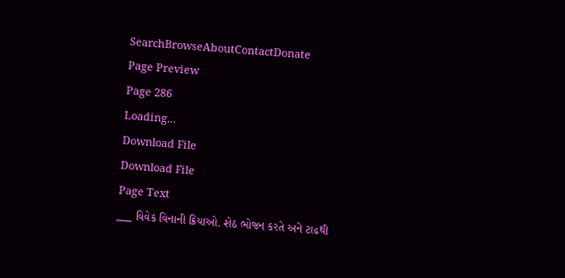SearchBrowseAboutContactDonate
Page Preview
Page 286
Loading...
Download File
Download File
Page Text
___ વિવેક વિનાની ક્રિયાઓ. શેઠ ભોજન કરતે અને ટાઢથી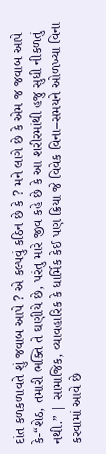દાંત કળકળાવતે શું જવાબ આપે ? એ કલ્પવું કઠિન છે કે ? મને લાગે છે કે એમ જ જવાબ આપે કે-“શેઠ, તમારી ભક્તિ તે ઘણીયે છે, પરંતુ મારે જીવ કહે છે કે આ શરીરમાંથી હજુ સુધી નીકળતું નથી.” | સામાજિક, વ્યાવહારિક કે ધાર્મિક કેઈ પણ ક્રિયા જે વિવેક વિના–સમયને ઓળખ્યા વિના કરવામાં આવે છે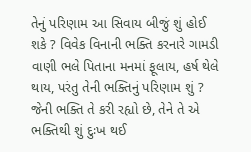તેનું પરિણામ આ સિવાય બીજું શું હોઈ શકે ? વિવેક વિનાની ભક્તિ કરનારે ગામડી વાણી ભલે પિતાના મનમાં ફૂલાય, હર્ષ થેલે થાય, પરંતુ તેની ભક્તિનું પરિણામ શું ? જેની ભક્તિ તે કરી રહ્યો છે, તેને તે એ ભક્તિથી શું દુઃખ થઈ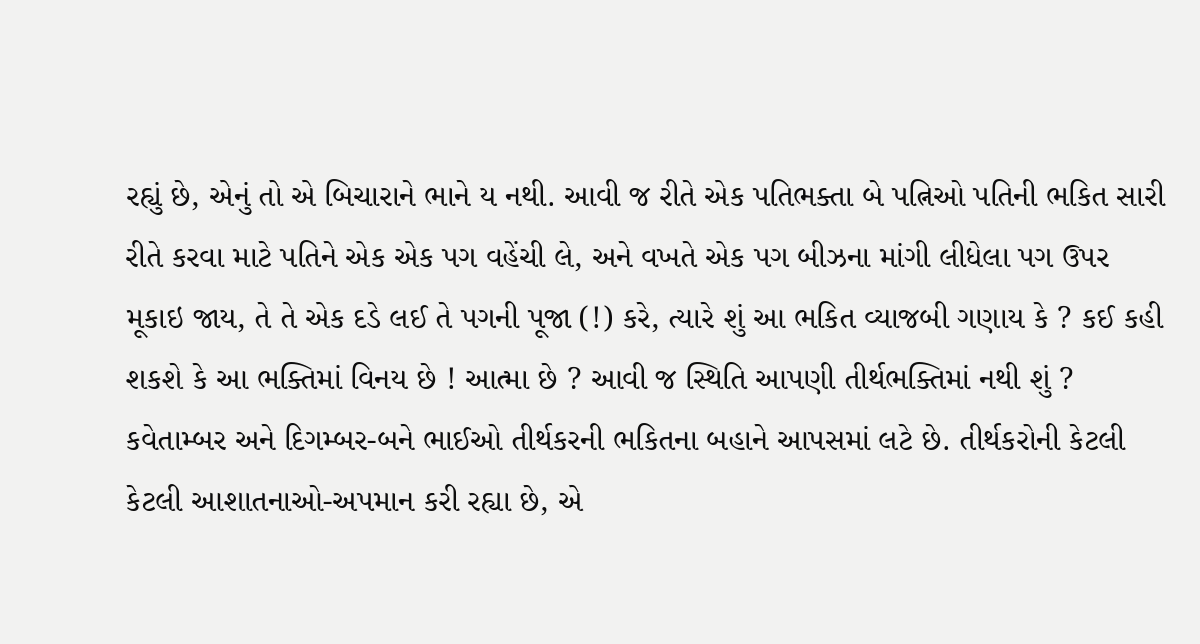રહ્યું છે, એનું તો એ બિચારાને ભાને ય નથી. આવી જ રીતે એક પતિભક્તા બે પત્નિઓ પતિની ભકિત સારી રીતે કરવા માટે પતિને એક એક પગ વહેંચી લે, અને વખતે એક પગ બીઝના માંગી લીધેલા પગ ઉપર મૂકાઇ જાય, તે તે એક દડે લઈ તે પગની પૂજા (!) કરે, ત્યારે શું આ ભકિત વ્યાજબી ગણાય કે ? કઈ કહી શકશે કે આ ભક્તિમાં વિનય છે ! આત્મા છે ? આવી જ સ્થિતિ આપણી તીર્થભક્તિમાં નથી શું ? કવેતામ્બર અને દિગમ્બર-બને ભાઈઓ તીર્થકરની ભકિતના બહાને આપસમાં લટે છે. તીર્થકરોની કેટલી કેટલી આશાતનાઓ-અપમાન કરી રહ્યા છે, એ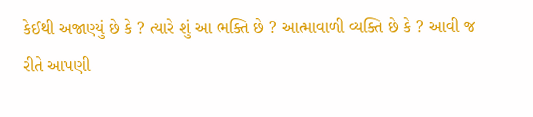કેઈથી અજાણ્યું છે કે ? ત્યારે શું આ ભક્તિ છે ? આત્માવાળી વ્યક્તિ છે કે ? આવી જ રીતે આપણી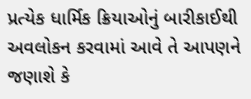પ્રત્યેક ધાર્મિક ક્રિયાઓનું બારીકાઈથી અવલોકન કરવામાં આવે તે આપણને જણાશે કે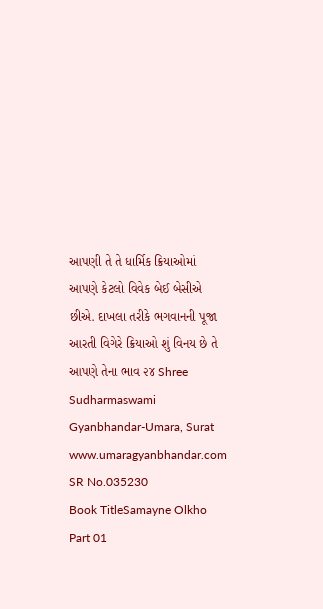આપણી તે તે ધાર્મિક ક્રિયાઓમાં આપણે કેટલો વિવેક બેઈ બેસીએ છીએ. દાખલા તરીકે ભગવાનની પૂજા આરતી વિગેરે ક્રિયાઓ શું વિનય છે તે આપણે તેના ભાવ ૨૪ Shree Sudharmaswami Gyanbhandar-Umara, Surat www.umaragyanbhandar.com
SR No.035230
Book TitleSamayne Olkho Part 01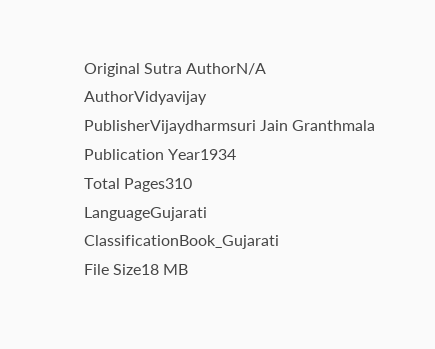Original Sutra AuthorN/A
AuthorVidyavijay
PublisherVijaydharmsuri Jain Granthmala
Publication Year1934
Total Pages310
LanguageGujarati
ClassificationBook_Gujarati
File Size18 MB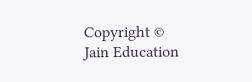Copyright © Jain Education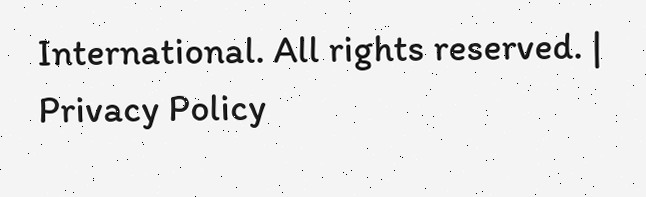International. All rights reserved. | Privacy Policy